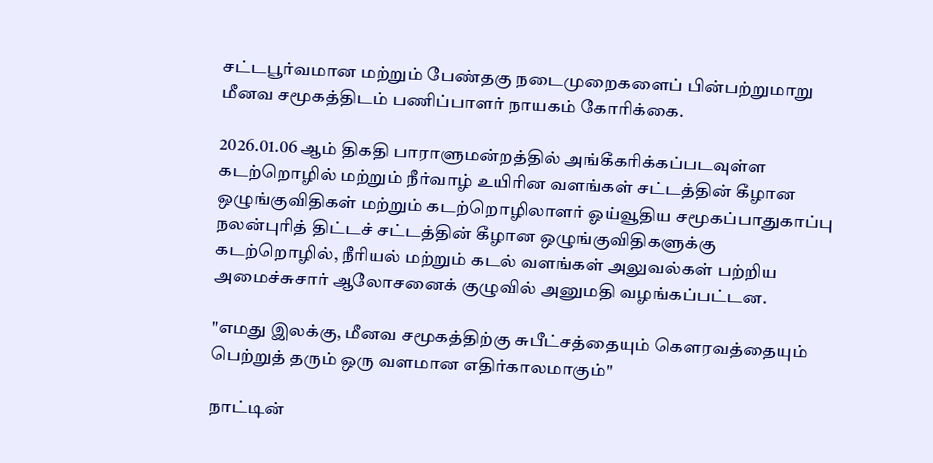சட்டபூர்வமான மற்றும் பேண்தகு நடைமுறைகளைப் பின்பற்றுமாறு மீனவ சமூகத்திடம் பணிப்பாளர் நாயகம் கோரிக்கை.

2026.01.06 ஆம் திகதி பாராளுமன்றத்தில் அங்கீகரிக்கப்படவுள்ள கடற்றொழில் மற்றும் நீர்வாழ் உயிரின வளங்கள் சட்டத்தின் கீழான ஒழுங்குவிதிகள் மற்றும் கடற்றொழிலாளர் ஓய்வூதிய சமூகப்பாதுகாப்பு நலன்புரித் திட்டச் சட்டத்தின் கீழான ஒழுங்குவிதிகளுக்கு கடற்றொழில், நீரியல் மற்றும் கடல் வளங்கள் அலுவல்கள் பற்றிய அமைச்சுசார் ஆலோசனைக் குழுவில் அனுமதி வழங்கப்பட்டன.

"எமது இலக்கு, மீனவ சமூகத்திற்கு சுபீட்சத்தையும் கௌரவத்தையும் பெற்றுத் தரும் ஒரு வளமான எதிர்காலமாகும்"

நாட்டின்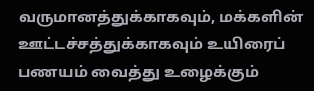வருமானத்துக்காகவும், மக்களின் ஊட்டச்சத்துக்காகவும் உயிரைப் பணயம் வைத்து உழைக்கும்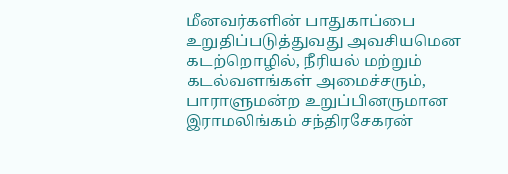மீனவர்களின் பாதுகாப்பை உறுதிப்படுத்துவது அவசியமென கடற்றொழில், நீரியல் மற்றும் கடல்வளங்கள் அமைச்சரும், பாராளுமன்ற உறுப்பினருமான இராமலிங்கம் சந்திரசேகரன்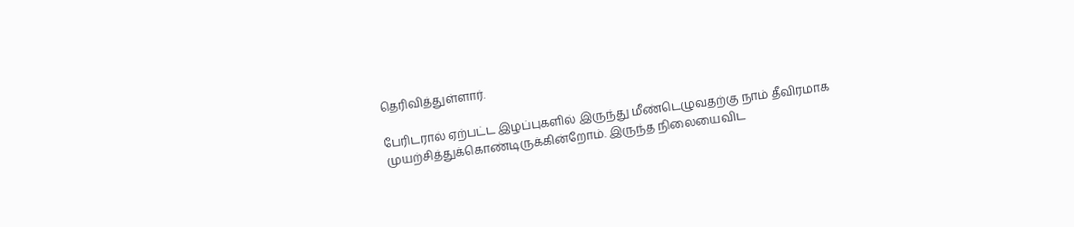தெரிவித்துள்ளார்.

பேரிடரால் ஏற்பட்ட இழப்புகளில் இருந்து மீண்டெழுவதற்கு நாம் தீவிரமாக முயற்சித்துக்கொண்டிருக்கின்றோம். இருந்த நிலையைவிட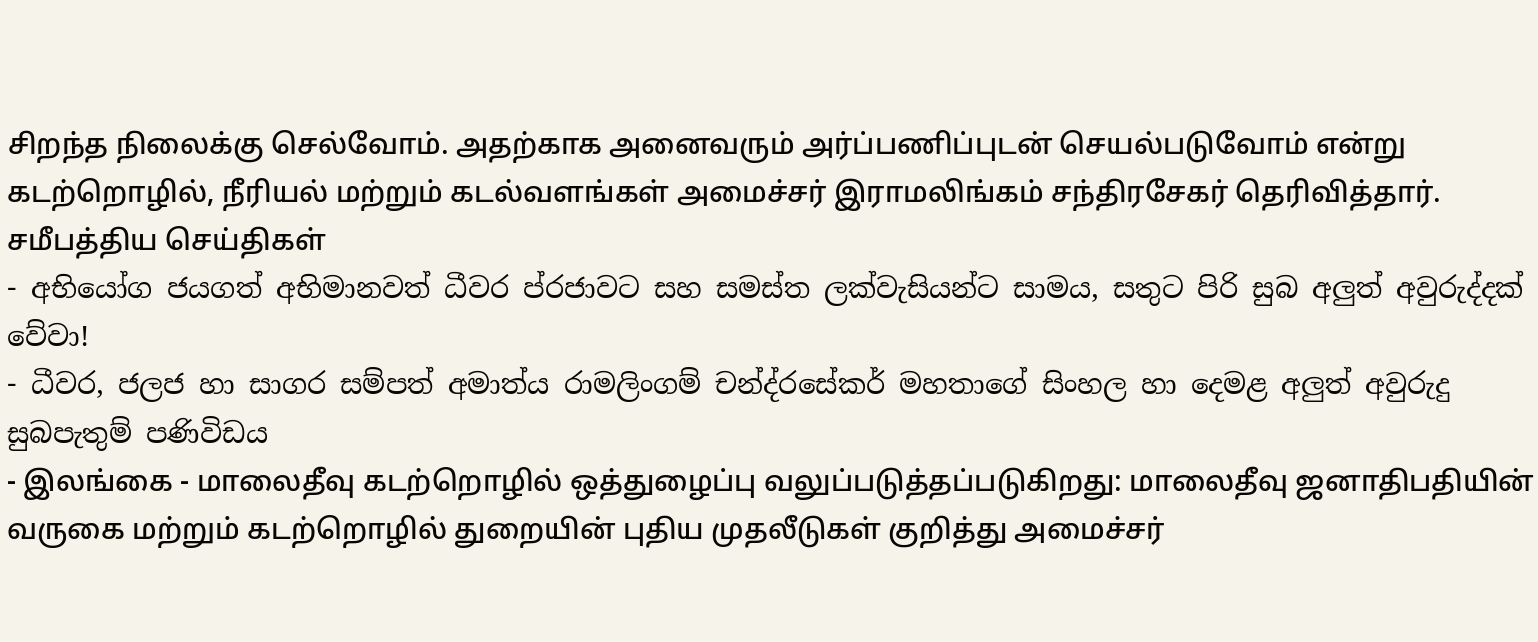சிறந்த நிலைக்கு செல்வோம். அதற்காக அனைவரும் அர்ப்பணிப்புடன் செயல்படுவோம் என்று கடற்றொழில், நீரியல் மற்றும் கடல்வளங்கள் அமைச்சர் இராமலிங்கம் சந்திரசேகர் தெரிவித்தார்.
சமீபத்திய செய்திகள்
- අභියෝග ජයගත් අභිමානවත් ධීවර ප්රජාවට සහ සමස්ත ලක්වැසියන්ට සාමය, සතුට පිරි සුබ අලුත් අවුරුද්දක් වේවා!
- ධීවර, ජලජ හා සාගර සම්පත් අමාත්ය රාමලිංගම් චන්ද්රසේකර් මහතාගේ සිංහල හා දෙමළ අලුත් අවුරුදු සුබපැතුම් පණිවිඩය
- இலங்கை - மாலைதீவு கடற்றொழில் ஒத்துழைப்பு வலுப்படுத்தப்படுகிறது: மாலைதீவு ஜனாதிபதியின் வருகை மற்றும் கடற்றொழில் துறையின் புதிய முதலீடுகள் குறித்து அமைச்சர்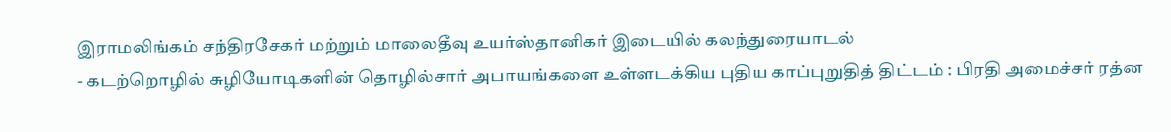இராமலிங்கம் சந்திரசேகர் மற்றும் மாலைதீவு உயர்ஸ்தானிகர் இடையில் கலந்துரையாடல்
- கடற்றொழில் சுழியோடிகளின் தொழில்சார் அபாயங்களை உள்ளடக்கிய புதிய காப்புறுதித் திட்டம் : பிரதி அமைச்சர் ரத்ன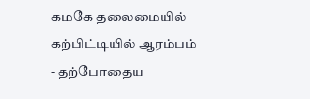கமகே தலைமையில் கற்பிட்டியில் ஆரம்பம்
- தற்போதைய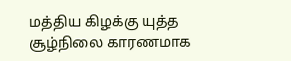மத்திய கிழக்கு யுத்த சூழ்நிலை காரணமாக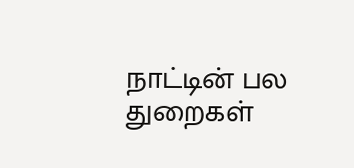நாட்டின் பல துறைகள்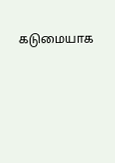கடுமையாக